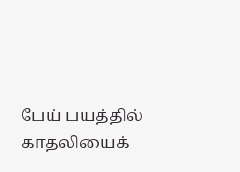பேய் பயத்தில் காதலியைக்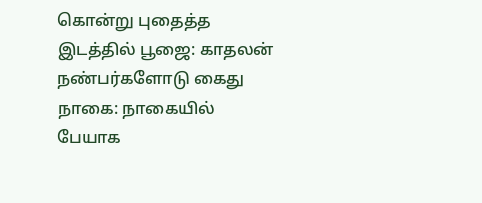கொன்று புதைத்த இடத்தில் பூஜை: காதலன் நண்பர்களோடு கைது
நாகை: நாகையில் பேயாக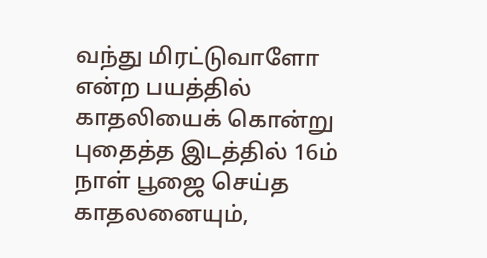வந்து மிரட்டுவாளோ என்ற பயத்தில் காதலியைக் கொன்று புதைத்த இடத்தில் 16ம் நாள் பூஜை செய்த காதலனையும்,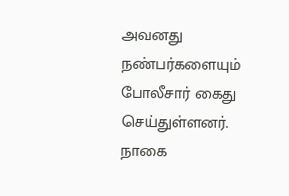அவனது நண்பர்களையும் போலீசார் கைது செய்துள்ளனர்.
நாகை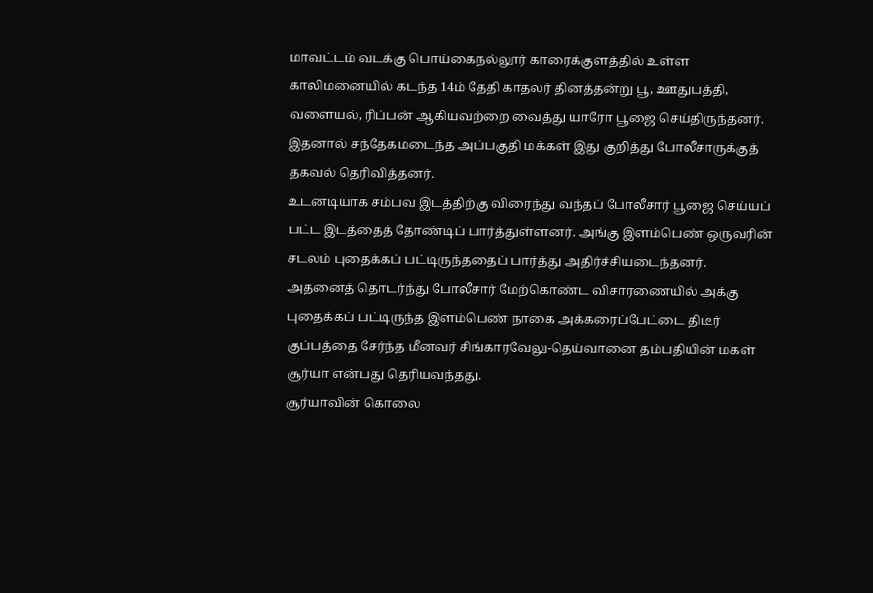மாவட்டம் வடக்கு பொய்கைநல்லூர் காரைக்குளத்தில் உள்ள காலிமனையில் கடந்த 14ம் தேதி காதலர் தினத்தன்று பூ, ஊதுபத்தி, வளையல், ரிப்பன் ஆகியவற்றை வைத்து யாரோ பூஜை செய்திருந்தனர். இதனால் சந்தேகமடைந்த அப்பகுதி மக்கள் இது குறித்து போலீசாருக்குத் தகவல் தெரிவித்தனர்.
உடனடியாக சம்பவ இடத்திற்கு விரைந்து வந்தப் போலீசார் பூஜை செய்யப் பட்ட இடத்தைத் தோண்டிப் பார்த்துள்ளனர். அங்கு இளம்பெண் ஒருவரின் சடலம் புதைக்கப் பட்டிருந்ததைப் பார்த்து அதிர்ச்சியடைந்தனர்.
அதனைத் தொடர்ந்து போலீசார் மேற்கொண்ட விசாரணையில் அக்கு புதைக்கப் பட்டிருந்த இளம்பெண் நாகை அக்கரைப்பேட்டை திடீர் குப்பத்தை சேர்ந்த மீனவர் சிங்காரவேலு-தெய்வானை தம்பதியின் மகள் சூர்யா என்பது தெரியவந்தது.
சூர்யாவின் கொலை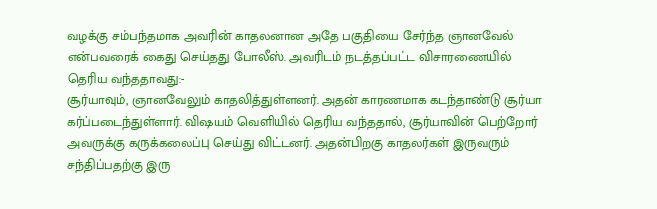வழக்கு சம்பந்தமாக அவரின் காதலனான அதே பகுதியை சேர்ந்த ஞானவேல் என்பவரைக் கைது செய்தது போலீஸ். அவரிடம் நடத்தப்பட்ட விசாரணையில் தெரிய வந்ததாவது:-
சூர்யாவும், ஞானவேலும் காதலித்துள்ளனர். அதன் காரணமாக கடந்தாண்டு சூர்யா கர்ப்படைந்துள்ளார். விஷயம் வெளியில் தெரிய வந்ததால், சூர்யாவின் பெற்றோர் அவருக்கு கருக்கலைப்பு செய்து விட்டனர். அதன்பிறகு காதலர்கள் இருவரும் சந்திப்பதற்கு இரு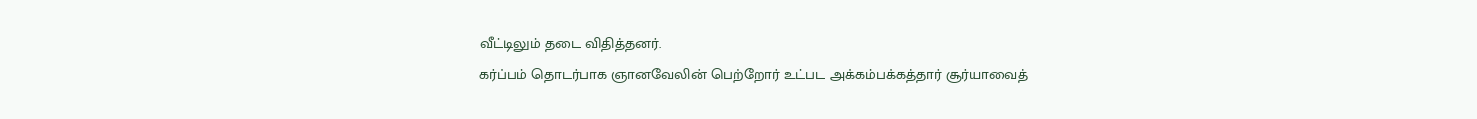வீட்டிலும் தடை விதித்தனர்.
கர்ப்பம் தொடர்பாக ஞானவேலின் பெற்றோர் உட்பட அக்கம்பக்கத்தார் சூர்யாவைத்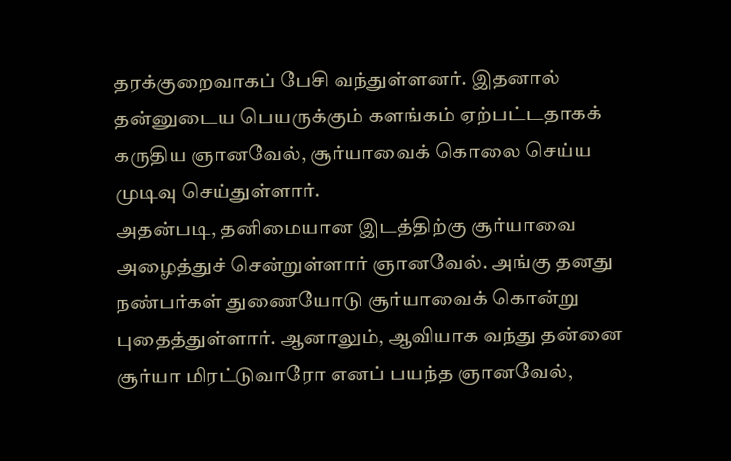தரக்குறைவாகப் பேசி வந்துள்ளனர். இதனால் தன்னுடைய பெயருக்கும் களங்கம் ஏற்பட்டதாகக் கருதிய ஞானவேல், சூர்யாவைக் கொலை செய்ய முடிவு செய்துள்ளார்.
அதன்படி, தனிமையான இடத்திற்கு சூர்யாவை அழைத்துச் சென்றுள்ளார் ஞானவேல். அங்கு தனது நண்பர்கள் துணையோடு சூர்யாவைக் கொன்று புதைத்துள்ளார். ஆனாலும், ஆவியாக வந்து தன்னை சூர்யா மிரட்டுவாரோ எனப் பயந்த ஞானவேல்,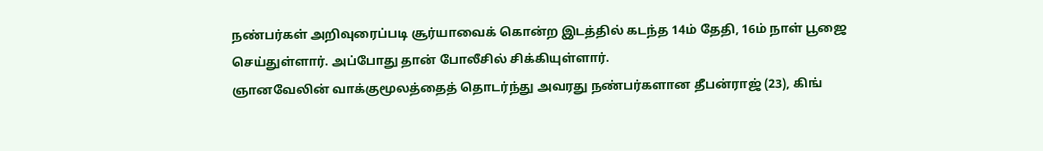நண்பர்கள் அறிவுரைப்படி சூர்யாவைக் கொன்ற இடத்தில் கடந்த 14ம் தேதி, 16ம் நாள் பூஜை செய்துள்ளார். அப்போது தான் போலீசில் சிக்கியுள்ளார்.
ஞானவேலின் வாக்குமூலத்தைத் தொடர்ந்து அவரது நண்பர்களான தீபன்ராஜ் (23), கிங்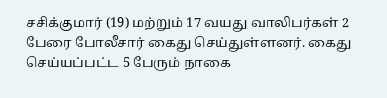சசிக்குமார் (19) மற்றும் 17 வயது வாலிபர்கள் 2 பேரை போலீசார் கைது செய்துள்ளனர். கைது செய்யப்பட்ட 5 பேரும் நாகை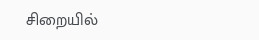சிறையில்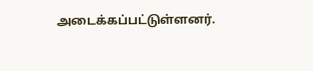அடைக்கப்பட்டுள்ளனர்.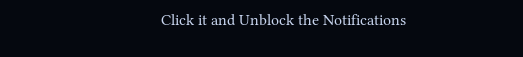Click it and Unblock the Notifications